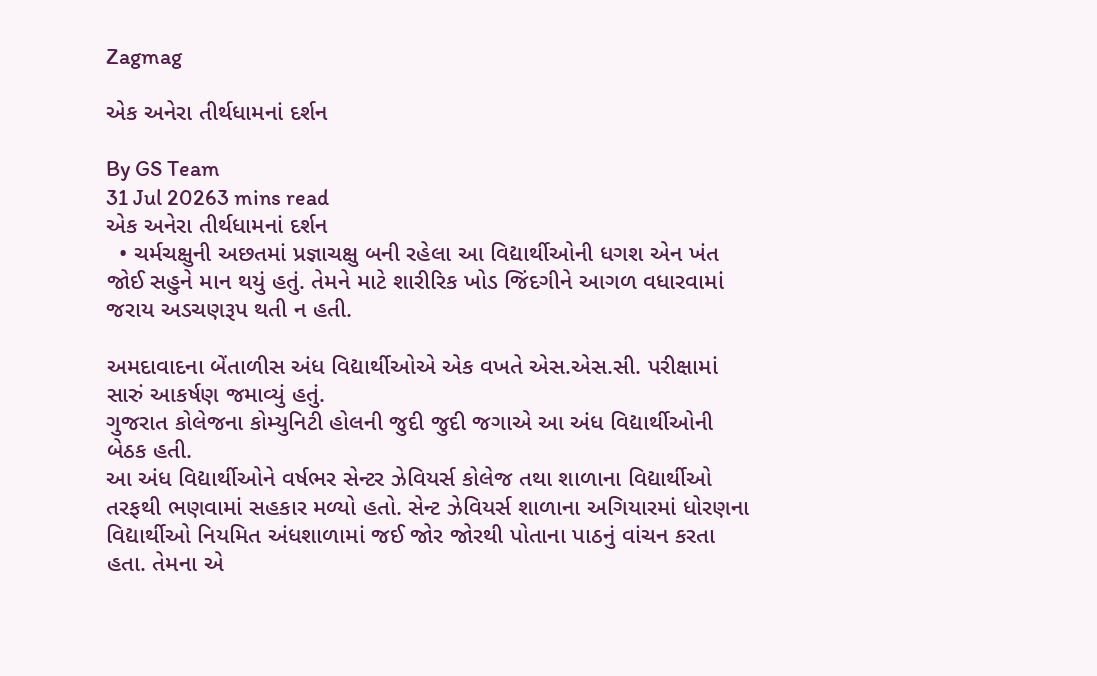Zagmag

એક અનેરા તીર્થધામનાં દર્શન

By GS Team
31 Jul 20263 mins read
એક અનેરા તીર્થધામનાં દર્શન
  • ચર્મચક્ષુની અછતમાં પ્રજ્ઞાચક્ષુ બની રહેલા આ વિદ્યાર્થીઓની ધગશ એન ખંત જોઈ સહુને માન થયું હતું. તેમને માટે શારીરિક ખોડ જિંદગીને આગળ વધારવામાં જરાય અડચણરૂપ થતી ન હતી.

અમદાવાદના બેંતાળીસ અંધ વિદ્યાર્થીઓએ એક વખતે એસ.એસ.સી. પરીક્ષામાં સારું આકર્ષણ જમાવ્યું હતું.
ગુજરાત કોલેજના કોમ્યુનિટી હોલની જુદી જુદી જગાએ આ અંધ વિદ્યાર્થીઓની બેઠક હતી.
આ અંધ વિદ્યાર્થીઓને વર્ષભર સેન્ટર ઝેવિયર્સ કોલેજ તથા શાળાના વિદ્યાર્થીઓ તરફથી ભણવામાં સહકાર મળ્યો હતો. સેન્ટ ઝેવિયર્સ શાળાના અગિયારમાં ધોરણના વિદ્યાર્થીઓ નિયમિત અંધશાળામાં જઈ જોર જોરથી પોતાના પાઠનું વાંચન કરતા હતા. તેમના એ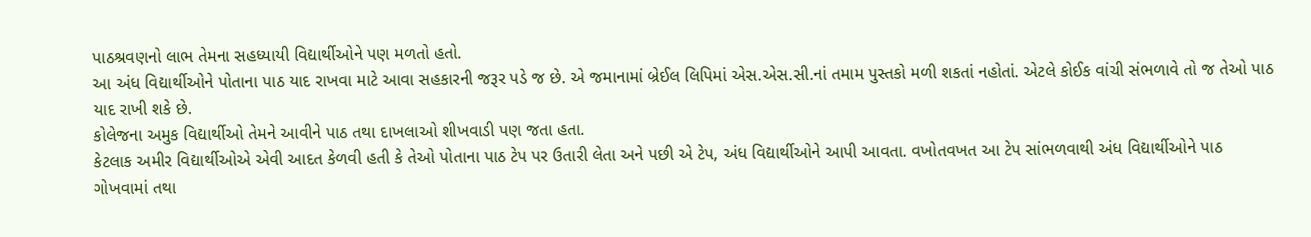પાઠશ્રવણનો લાભ તેમના સહધ્યાયી વિદ્યાર્થીઓને પણ મળતો હતો.
આ અંધ વિદ્યાર્થીઓને પોતાના પાઠ યાદ રાખવા માટે આવા સહકારની જરૂર પડે જ છે. એ જમાનામાં બ્રેઈલ લિપિમાં એસ.એસ.સી.નાં તમામ પુસ્તકો મળી શકતાં નહોતાં. એટલે કોઈક વાંચી સંભળાવે તો જ તેઓ પાઠ યાદ રાખી શકે છે.
કોલેજના અમુક વિદ્યાર્થીઓ તેમને આવીને પાઠ તથા દાખલાઓ શીખવાડી પણ જતા હતા.
કેટલાક અમીર વિદ્યાર્થીઓએ એવી આદત કેળવી હતી કે તેઓ પોતાના પાઠ ટેપ પર ઉતારી લેતા અને પછી એ ટેપ, અંધ વિદ્યાર્થીઓને આપી આવતા. વખોતવખત આ ટેપ સાંભળવાથી અંધ વિદ્યાર્થીઓને પાઠ ગોખવામાં તથા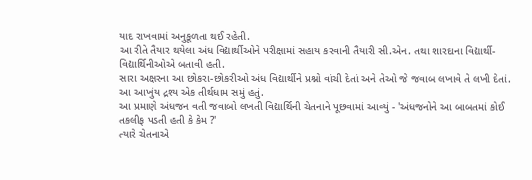યાદ રાખવામાં અનુકૂળતા થઈ રહેતી.
આ રીતે તૈયાર થયેલા અંધ વિદ્યાર્થીઓને પરીક્ષામાં સહાય કરવાની તૈયારી સી.એન. તથા શારદાના વિદ્યાર્થી-વિદ્યાર્થિનીઓએ બતાવી હતી.
સારા અક્ષરના આ છોકરા-છોકરીઓ અંધ વિદ્યાર્થીને પ્રશ્નો વાંચી દેતાં અને તેઓ જે જવાબ લખાવે તે લખી દેતાં.
આ આખુંય દ્રશ્ય એક તીર્થધામ સમું હતું.
આ પ્રમાણે અંધજન વતી જવાબો લખતી વિદ્યાર્થિની ચેતનાને પૂછવામાં આવ્યું - 'અંધજનોને આ બાબતમાં કોઈ તકલીફ પડતી હતી કે કેમ ?'
ત્યારે ચેતનાએ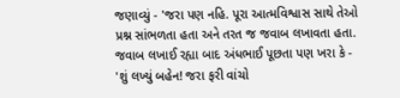જણાવ્યું - 'જરા પણ નહિ. પૂરા આત્મવિશ્વાસ સાથે તેઓ પ્રશ્ન સાંભળતા હતા અને તરત જ જવાબ લખાવતા હતા. જવાબ લખાઈ રહ્યા બાદ અંધભાઈ પૂછતા પણ ખરા કે - 'શું લખ્યું બહેન! જરા ફરી વાંચો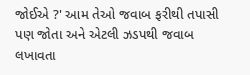જોઈએ ?' આમ તેઓ જવાબ ફરીથી તપાસી પણ જોતા અને એટલી ઝડપથી જવાબ લખાવતા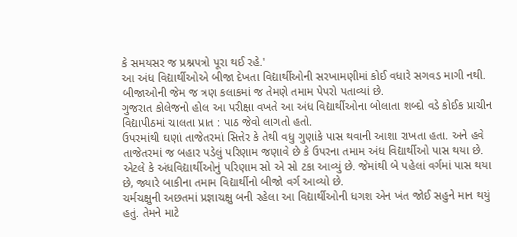કે સમયસર જ પ્રશ્નપત્રો પૂરા થઈ રહે.'
આ અંધ વિદ્યાર્થીઓએ બીજા દેખતા વિદ્યાર્થીઓની સરખામણીમાં કોઈ વધારે સગવડ માગી નથી. બીજાઓની જેમ જ ત્રણ કલાકમાં જ તેમણે તમામ પેપરો પતાવ્યાં છે.
ગુજરાત કોલેજનો હોલ આ પરીક્ષા વખતે આ અંધ વિદ્યાર્થીઓના બોલાતા શબ્દો વડે કોઈક પ્રાચીન વિદ્યાપીઠમાં ચાલતા પ્રાત : પાઠ જેવો લાગતો હતો.
ઉપરમાંથી ઘણાં તાજેતરમાં સિત્તેર કે તેથી વધુ ગુણાંકે પાસ થવાની આશા રાખતા હતા. અને હવે તાજેતરમાં જ બહાર પડેલું પરિણામ જણાવે છે કે ઉપરના તમામ અંધ વિદ્યાર્થીઓ પાસ થયા છે. એટલે કે અંધવિદ્યાર્થીઓનું પરિણામ સો એ સો ટકા આવ્યું છે. જેમાંથી બે પહેલાં વર્ગમાં પાસ થયા છે, જ્યારે બાકીના તમામ વિદ્યાર્થીનો બીજો વર્ગ આવ્યો છે.
ચર્મચક્ષુની અછતમાં પ્રજ્ઞાચક્ષુ બની રહેલા આ વિદ્યાર્થીઓની ધગશ એન ખંત જોઈ સહુને માન થયું હતું. તેમને માટે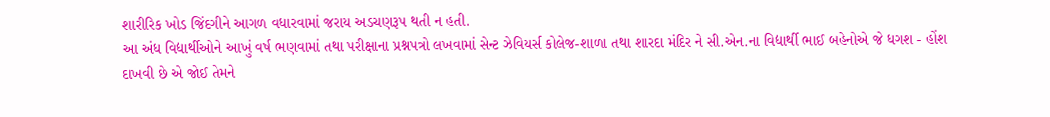શારીરિક ખોડ જિંદગીને આગળ વધારવામાં જરાય અડચણરૂપ થતી ન હતી.
આ અંધ વિદ્યાર્થીઓને આખું વર્ષ ભણવામાં તથા પરીક્ષાના પ્રશ્નપત્રો લખવામાં સેન્ટ ઝેવિયર્સ કોલેજ-શાળા તથા શારદા મંદિર ને સી.એન.ના વિદ્યાર્થી ભાઈ બહેનોએ જે ધગશ - હોંશ દાખવી છે એ જોઈ તેમને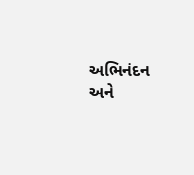અભિનંદન અને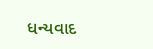ધન્યવાદ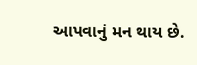આપવાનું મન થાય છે.